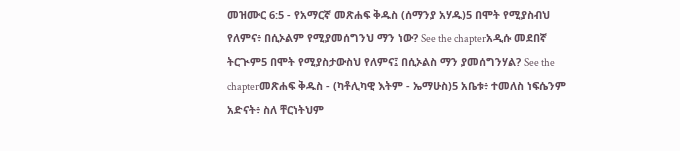መዝሙር 6:5 - የአማርኛ መጽሐፍ ቅዱስ (ሰማንያ አሃዱ)5 በሞት የሚያስብህ የለምና፥ በሲኦልም የሚያመሰግንህ ማን ነው? See the chapterአዲሱ መደበኛ ትርጒም5 በሞት የሚያስታውስህ የለምና፤ በሲኦልስ ማን ያመሰግንሃል? See the chapterመጽሐፍ ቅዱስ - (ካቶሊካዊ እትም - ኤማሁስ)5 አቤቱ፥ ተመለስ ነፍሴንም አድናት፥ ስለ ቸርነትህም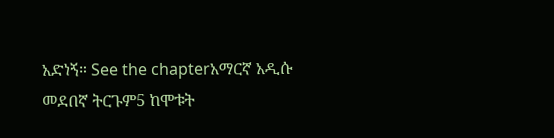አድነኝ። See the chapterአማርኛ አዲሱ መደበኛ ትርጉም5 ከሞቱት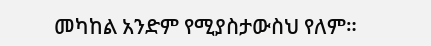መካከል አንድም የሚያስታውስህ የለም።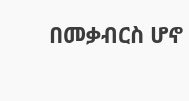በመቃብርስ ሆኖ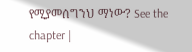የሚያመሰግንህ ማነው? See the chapter |